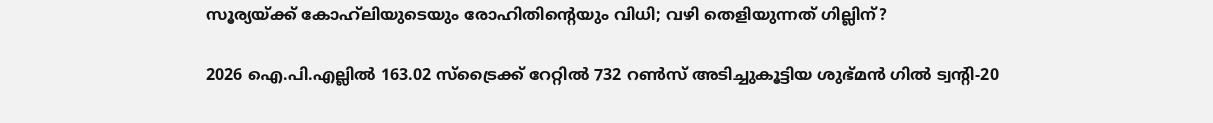സൂര്യയ്ക്ക് കോഹ്‌ലിയുടെയും രോഹിതിന്റെയും വിധി; വഴി തെളിയുന്നത് ഗില്ലിന്?

2026 ഐ.പി.എല്ലില്‍ 163.02 സ്‌ട്രൈക്ക് റേറ്റില്‍ 732 റണ്‍സ് അടിച്ചുകൂട്ടിയ ശുഭ്മന്‍ ഗില്‍ ട്വന്റി-20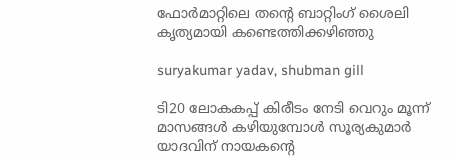ഫോര്‍മാറ്റിലെ തന്റെ ബാറ്റിംഗ് ശൈലി കൃത്യമായി കണ്ടെത്തിക്കഴിഞ്ഞു

suryakumar yadav, shubman gill

ടി20 ലോകകപ്പ് കിരീടം നേടി വെറും മൂന്ന് മാസങ്ങള്‍ കഴിയുമ്പോള്‍ സൂര്യകുമാര്‍ യാദവിന് നായകന്റെ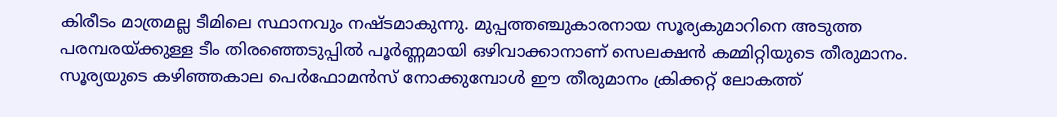കിരീടം മാത്രമല്ല ടീമിലെ സ്ഥാനവും നഷ്ടമാകുന്നു. മുപ്പത്തഞ്ചുകാരനായ സൂര്യകുമാറിനെ അടുത്ത പരമ്പരയ്ക്കുള്ള ടീം തിരഞ്ഞെടുപ്പില്‍ പൂര്‍ണ്ണമായി ഒഴിവാക്കാനാണ് സെലക്ഷന്‍ കമ്മിറ്റിയുടെ തീരുമാനം. സൂര്യയുടെ കഴിഞ്ഞകാല പെര്‍ഫോമന്‍സ് നോക്കുമ്പോള്‍ ഈ തീരുമാനം ക്രിക്കറ്റ് ലോകത്ത്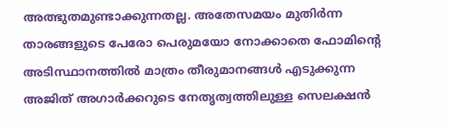അത്ഭുതമുണ്ടാക്കുന്നതല്ല. അതേസമയം മുതിര്‍ന്ന താരങ്ങളുടെ പേരോ പെരുമയോ നോക്കാതെ ഫോമിന്റെ അടിസ്ഥാനത്തില്‍ മാത്രം തീരുമാനങ്ങള്‍ എടുക്കുന്ന അജിത് അഗാര്‍ക്കറുടെ നേതൃത്വത്തിലുള്ള സെലക്ഷന്‍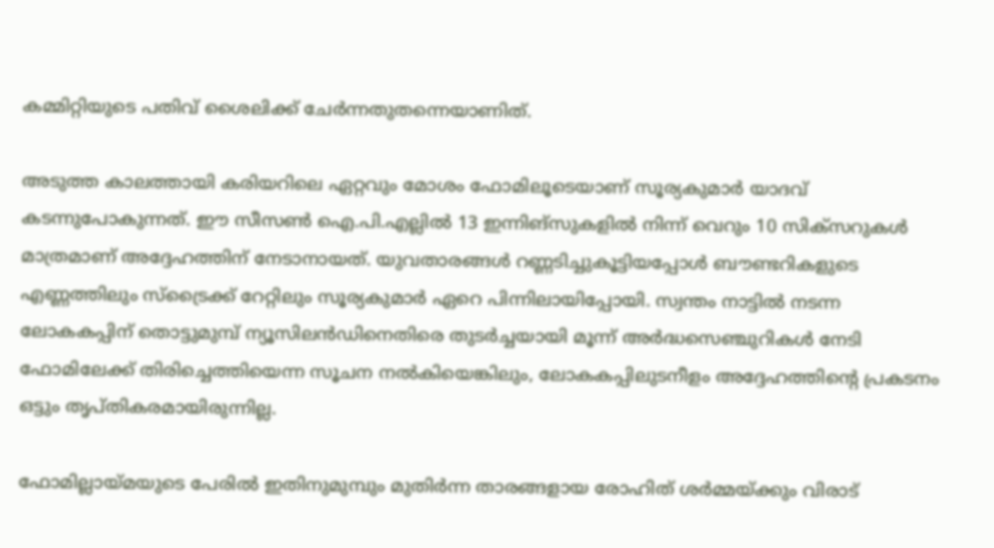കമ്മിറ്റിയുടെ പതിവ് ശൈലിക്ക് ചേര്‍ന്നതുതന്നെയാണിത്.

അടുത്ത കാലത്തായി കരിയറിലെ ഏറ്റവും മോശം ഫോമിലൂടെയാണ് സൂര്യകുമാര്‍ യാദവ് കടന്നുപോകുന്നത്. ഈ സീസണ്‍ ഐ.പി.എല്ലില്‍ 13 ഇന്നിങ്‌സുകളില്‍ നിന്ന് വെറും 10 സിക്‌സറുകള്‍ മാത്രമാണ് അദ്ദേഹത്തിന് നേടാനായത്. യുവതാരങ്ങള്‍ റണ്ണടിച്ചുകൂട്ടിയപ്പോള്‍ ബൗണ്ടറികളുടെ എണ്ണത്തിലും സ്‌ട്രൈക്ക് റേറ്റിലും സൂര്യകുമാര്‍ ഏറെ പിന്നിലായിപ്പോയി. സ്വന്തം നാട്ടില്‍ നടന്ന ലോകകപ്പിന് തൊട്ടുമുമ്പ് ന്യൂസിലന്‍ഡിനെതിരെ തുടര്‍ച്ചയായി മൂന്ന് അര്‍ദ്ധസെഞ്ചുറികള്‍ നേടി ഫോമിലേക്ക് തിരിച്ചെത്തിയെന്ന സൂചന നല്‍കിയെങ്കിലും, ലോകകപ്പിലുടനീളം അദ്ദേഹത്തിന്റെ പ്രകടനം ഒട്ടും തൃപ്തികരമായിരുന്നില്ല.

ഫോമില്ലായ്മയുടെ പേരില്‍ ഇതിനുമുമ്പും മുതിര്‍ന്ന താരങ്ങളായ രോഹിത് ശര്‍മ്മയ്ക്കും വിരാട്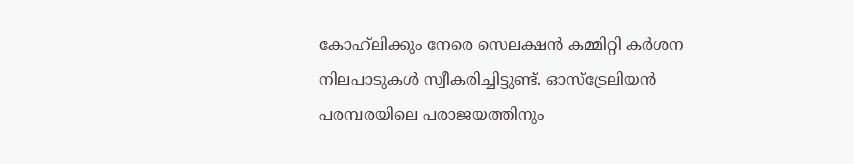കോഹ്‌ലിക്കും നേരെ സെലക്ഷന്‍ കമ്മിറ്റി കര്‍ശന നിലപാടുകള്‍ സ്വീകരിച്ചിട്ടുണ്ട്. ഓസ്ട്രേലിയന്‍ പരമ്പരയിലെ പരാജയത്തിനും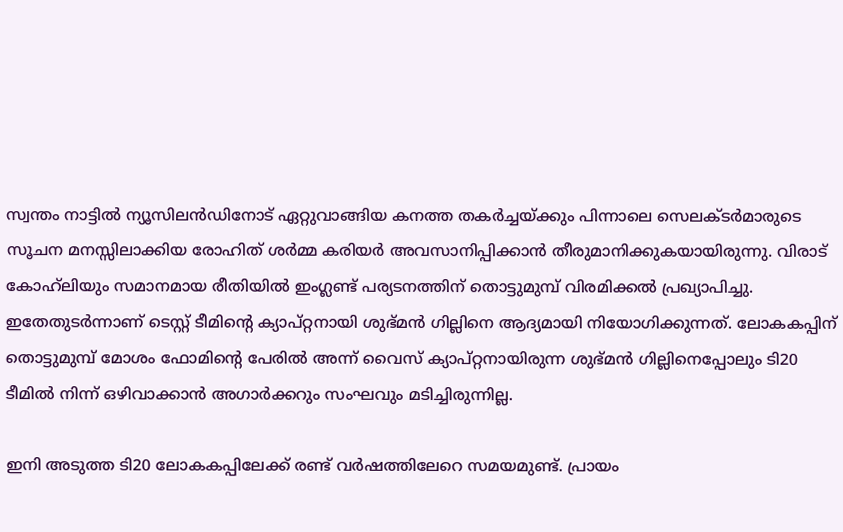സ്വന്തം നാട്ടില്‍ ന്യൂസിലന്‍ഡിനോട് ഏറ്റുവാങ്ങിയ കനത്ത തകര്‍ച്ചയ്ക്കും പിന്നാലെ സെലക്ടര്‍മാരുടെ സൂചന മനസ്സിലാക്കിയ രോഹിത് ശര്‍മ്മ കരിയര്‍ അവസാനിപ്പിക്കാന്‍ തീരുമാനിക്കുകയായിരുന്നു. വിരാട് കോഹ്‌ലിയും സമാനമായ രീതിയില്‍ ഇംഗ്ലണ്ട് പര്യടനത്തിന് തൊട്ടുമുമ്പ് വിരമിക്കല്‍ പ്രഖ്യാപിച്ചു. ഇതേതുടര്‍ന്നാണ് ടെസ്റ്റ് ടീമിന്റെ ക്യാപ്റ്റനായി ശുഭ്മന്‍ ഗില്ലിനെ ആദ്യമായി നിയോഗിക്കുന്നത്. ലോകകപ്പിന് തൊട്ടുമുമ്പ് മോശം ഫോമിന്റെ പേരില്‍ അന്ന് വൈസ് ക്യാപ്റ്റനായിരുന്ന ശുഭ്മന്‍ ഗില്ലിനെപ്പോലും ടി20 ടീമില്‍ നിന്ന് ഒഴിവാക്കാന്‍ അഗാര്‍ക്കറും സംഘവും മടിച്ചിരുന്നില്ല.

ഇനി അടുത്ത ടി20 ലോകകപ്പിലേക്ക് രണ്ട് വര്‍ഷത്തിലേറെ സമയമുണ്ട്. പ്രായം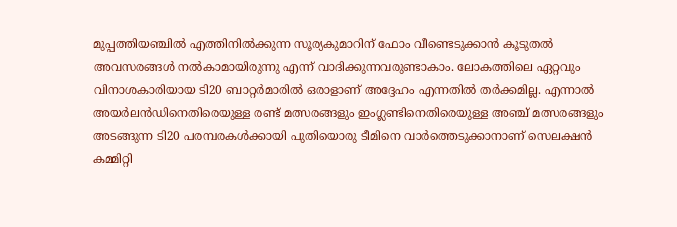മുപ്പത്തിയഞ്ചില്‍ എത്തിനില്‍ക്കുന്ന സൂര്യകുമാറിന് ഫോം വീണ്ടെടുക്കാന്‍ കൂടുതല്‍ അവസരങ്ങള്‍ നല്‍കാമായിരുന്നു എന്ന് വാദിക്കുന്നവരുണ്ടാകാം. ലോകത്തിലെ ഏറ്റവും വിനാശകാരിയായ ടി20 ബാറ്റര്‍മാരില്‍ ഒരാളാണ് അദ്ദേഹം എന്നതില്‍ തര്‍ക്കമില്ല. എന്നാല്‍ അയര്‍ലന്‍ഡിനെതിരെയുള്ള രണ്ട് മത്സരങ്ങളും ഇംഗ്ലണ്ടിനെതിരെയുള്ള അഞ്ച് മത്സരങ്ങളും അടങ്ങുന്ന ടി20 പരമ്പരകള്‍ക്കായി പുതിയൊരു ടീമിനെ വാര്‍ത്തെടുക്കാനാണ് സെലക്ഷന്‍ കമ്മിറ്റി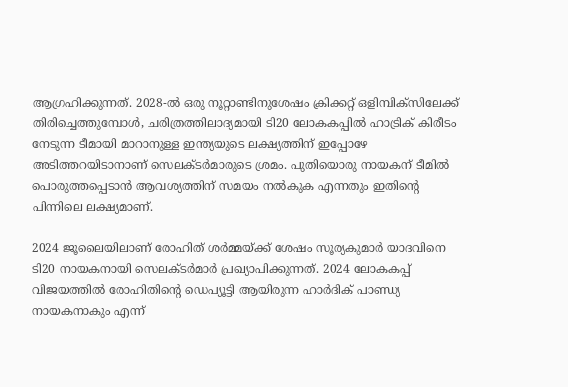ആഗ്രഹിക്കുന്നത്. 2028-ല്‍ ഒരു നൂറ്റാണ്ടിനുശേഷം ക്രിക്കറ്റ് ഒളിമ്പിക്‌സിലേക്ക് തിരിച്ചെത്തുമ്പോള്‍, ചരിത്രത്തിലാദ്യമായി ടി20 ലോകകപ്പില്‍ ഹാട്രിക് കിരീടം നേടുന്ന ടീമായി മാറാനുള്ള ഇന്ത്യയുടെ ലക്ഷ്യത്തിന് ഇപ്പോഴേ അടിത്തറയിടാനാണ് സെലക്ടര്‍മാരുടെ ശ്രമം. പുതിയൊരു നായകന് ടീമില്‍ പൊരുത്തപ്പെടാന്‍ ആവശ്യത്തിന് സമയം നല്‍കുക എന്നതും ഇതിന്റെ പിന്നിലെ ലക്ഷ്യമാണ്.

2024 ജൂലൈയിലാണ് രോഹിത് ശര്‍മ്മയ്ക്ക് ശേഷം സൂര്യകുമാര്‍ യാദവിനെ ടി20 നായകനായി സെലക്ടര്‍മാര്‍ പ്രഖ്യാപിക്കുന്നത്. 2024 ലോകകപ്പ് വിജയത്തില്‍ രോഹിതിന്റെ ഡെപ്യൂട്ടി ആയിരുന്ന ഹാര്‍ദിക് പാണ്ഡ്യ നായകനാകും എന്ന്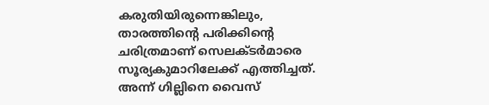കരുതിയിരുന്നെങ്കിലും, താരത്തിന്റെ പരിക്കിന്റെ ചരിത്രമാണ് സെലക്ടര്‍മാരെ സൂര്യകുമാറിലേക്ക് എത്തിച്ചത്. അന്ന് ഗില്ലിനെ വൈസ്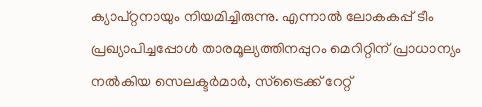ക്യാപ്റ്റനായും നിയമിച്ചിരുന്നു. എന്നാല്‍ ലോകകപ്പ് ടീം പ്രഖ്യാപിച്ചപ്പോള്‍ താരമൂല്യത്തിനപ്പുറം മെറിറ്റിന് പ്രാധാന്യം നല്‍കിയ സെലക്ടര്‍മാര്‍, സ്‌ട്രൈക്ക് റേറ്റ്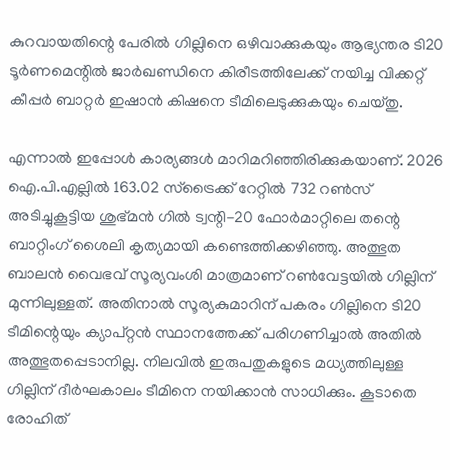കുറവായതിന്റെ പേരില്‍ ഗില്ലിനെ ഒഴിവാക്കുകയും ആഭ്യന്തര ടി20 ടൂര്‍ണമെന്റില്‍ ജാര്‍ഖണ്ഡിനെ കിരീടത്തിലേക്ക് നയിച്ച വിക്കറ്റ് കീപ്പര്‍ ബാറ്റര്‍ ഇഷാന്‍ കിഷനെ ടീമിലെടുക്കുകയും ചെയ്തു.

എന്നാല്‍ ഇപ്പോള്‍ കാര്യങ്ങള്‍ മാറിമറിഞ്ഞിരിക്കുകയാണ്. 2026 ഐ.പി.എല്ലില്‍ 163.02 സ്‌ട്രൈക്ക് റേറ്റില്‍ 732 റണ്‍സ് അടിച്ചുകൂട്ടിയ ശുഭ്മന്‍ ഗില്‍ ട്വന്റി-20 ഫോര്‍മാറ്റിലെ തന്റെ ബാറ്റിംഗ് ശൈലി കൃത്യമായി കണ്ടെത്തിക്കഴിഞ്ഞു. അത്ഭുത ബാലന്‍ വൈഭവ് സൂര്യവംശി മാത്രമാണ് റണ്‍വേട്ടയില്‍ ഗില്ലിന് മുന്നിലുള്ളത്. അതിനാല്‍ സൂര്യകുമാറിന് പകരം ഗില്ലിനെ ടി20 ടീമിന്റെയും ക്യാപ്റ്റന്‍ സ്ഥാനത്തേക്ക് പരിഗണിച്ചാല്‍ അതില്‍ അത്ഭുതപ്പെടാനില്ല. നിലവില്‍ ഇരുപതുകളുടെ മധ്യത്തിലുള്ള ഗില്ലിന് ദീര്‍ഘകാലം ടീമിനെ നയിക്കാന്‍ സാധിക്കും. കൂടാതെ രോഹിത്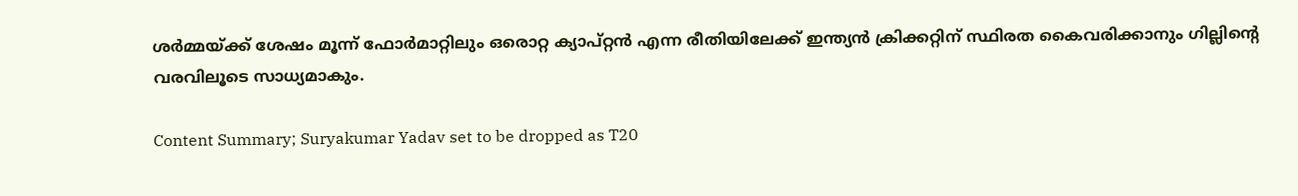ശര്‍മ്മയ്ക്ക് ശേഷം മൂന്ന് ഫോര്‍മാറ്റിലും ഒരൊറ്റ ക്യാപ്റ്റന്‍ എന്ന രീതിയിലേക്ക് ഇന്ത്യന്‍ ക്രിക്കറ്റിന് സ്ഥിരത കൈവരിക്കാനും ഗില്ലിന്റെ വരവിലൂടെ സാധ്യമാകും.

Content Summary; Suryakumar Yadav set to be dropped as T20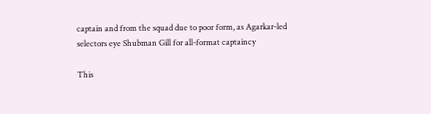captain and from the squad due to poor form, as Agarkar-led selectors eye Shubman Gill for all-format captaincy

This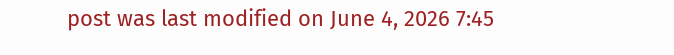post was last modified on June 4, 2026 7:45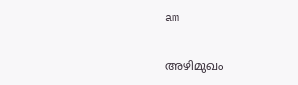am

അഴിമുഖം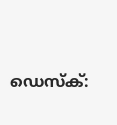ഡെസ്‌ക്: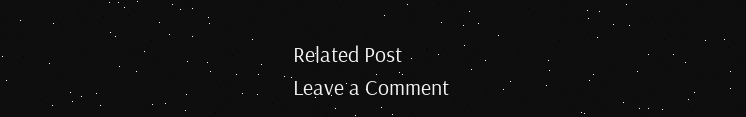Related Post
Leave a Comment